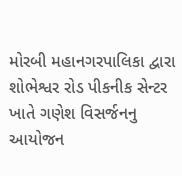મોરબી મહાનગરપાલિકા દ્વારા શોભેશ્વર રોડ પીકનીક સેન્ટર ખાતે ગણેશ વિસર્જનનુ આયોજન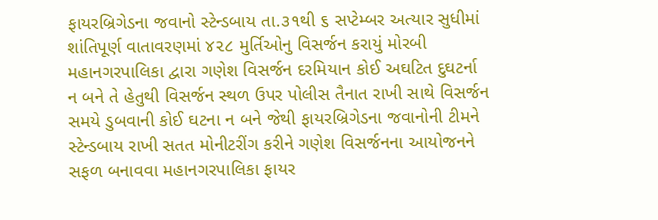ફાયરબ્રિગેડના જવાનો સ્ટેન્ડબાય તા.૩૧થી ૬ સપ્ટેમ્બર અત્યાર સુધીમાં શાંતિપૂર્ણ વાતાવરણમાં ૪૨૮ મુર્તિઓનુ વિસર્જન કરાયું મોરબી મહાનગરપાલિકા દ્વારા ગણેશ વિસર્જન દરમિયાન કોઈ અઘટિત દુઘટર્ના ન બને તે હેતુથી વિસર્જન સ્થળ ઉપર પોલીસ તૈનાત રાખી સાથે વિસર્જન સમયે ડુબવાની કોઈ ઘટના ન બને જેથી ફાયરબ્રિગેડના જવાનોની ટીમને સ્ટેન્ડબાય રાખી સતત મોનીટરીંગ કરીને ગણેશ વિસર્જનના આયોજનને સફળ બનાવવા મહાનગરપાલિકા ફાયર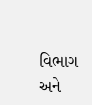વિભાગ અને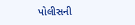પોલીસની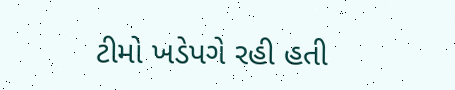ટીમો ખડેપગે રહી હતી